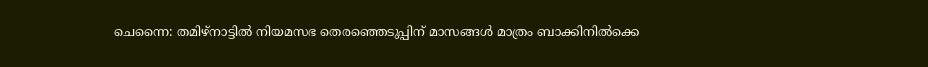ചെന്നൈ: തമിഴ്‌നാട്ടില്‍ നിയമസഭ തെരഞ്ഞെടുപ്പിന് മാസങ്ങള്‍ മാത്രം ബാക്കിനില്‍ക്കെ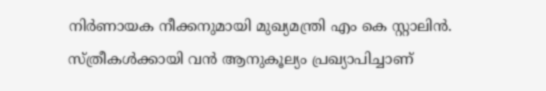നിര്‍ണായക നീക്കനുമായി മുഖ്യമന്ത്രി എം കെ സ്റ്റാലിന്‍. സ്ത്രീകള്‍ക്കായി വന്‍ ആനുകൂല്യം പ്രഖ്യാപിച്ചാണ്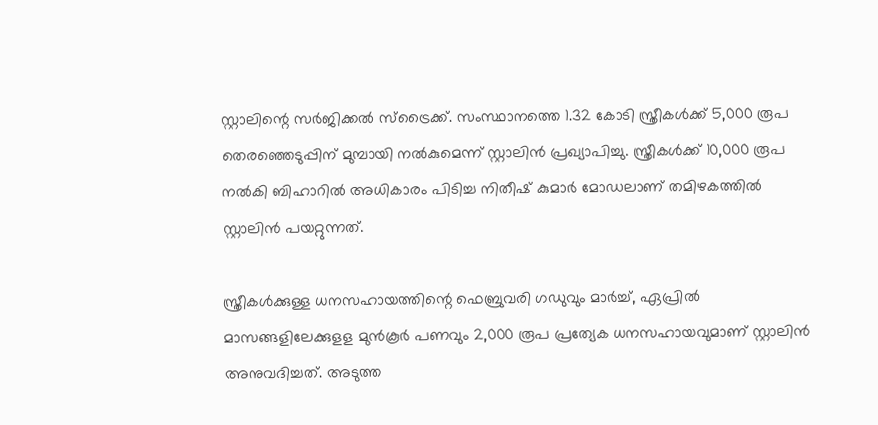സ്റ്റാലിന്റെ സര്‍ജിക്കല്‍ സ്‌ട്രൈക്ക്. സംസ്ഥാനത്തെ 1.32 കോടി സ്ത്രീകള്‍ക്ക് 5,000 രൂപ തെരഞ്ഞെടുപ്പിന് മുമ്പായി നല്‍കുമെന്ന് സ്റ്റാലിന്‍ പ്രഖ്യാപിച്ചു. സ്ത്രീകള്‍ക്ക് 10,000 രൂപ നല്‍കി ബിഹാറില്‍ അധികാരം പിടിച്ച നിതീഷ് കുമാര്‍ മോഡലാണ് തമിഴകത്തില്‍ സ്റ്റാലിന്‍ പയറ്റുന്നത്.

സ്ത്രീകള്‍ക്കുള്ള ധനസഹായത്തിന്റെ ഫെബ്രുവരി ഗഡുവും മാര്‍ച്ച്, ഏപ്രില്‍ മാസങ്ങളിലേക്കുളള മുന്‍കൂര്‍ പണവും 2,000 രൂപ പ്രത്യേക ധനസഹായവുമാണ് സ്റ്റാലിന്‍ അനുവദിച്ചത്. അടുത്ത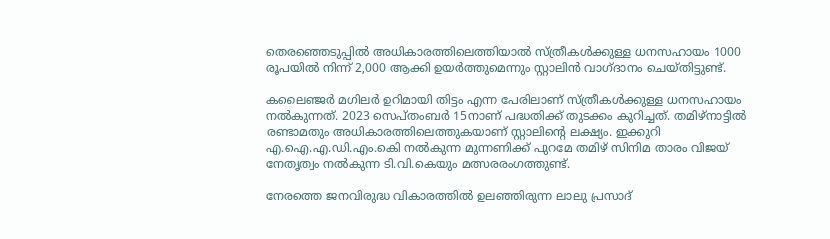തെരഞ്ഞെടുപ്പില്‍ അധികാരത്തിലെത്തിയാല്‍ സ്ത്രീകള്‍ക്കുള്ള ധനസഹായം 1000 രൂപയില്‍ നിന്ന് 2,000 ആക്കി ഉയര്‍ത്തുമെന്നും സ്റ്റാലിന്‍ വാഗ്ദാനം ചെയ്തിട്ടുണ്ട്.

കലൈഞ്ജര്‍ മഗിലര്‍ ഉറിമായി തിട്ടം എന്ന പേരിലാണ് സ്ത്രീകള്‍ക്കുള്ള ധനസഹായം നല്‍കുന്നത്. 2023 സെപ്തംബര്‍ 15നാണ് പദ്ധതിക്ക് തുടക്കം കുറിച്ചത്. തമിഴ്‌നാട്ടില്‍ രണ്ടാമതും അധികാരത്തിലെത്തുകയാണ് സ്റ്റാലിന്റെ ലക്ഷ്യം. ഇക്കുറി എ.ഐ.എ.ഡി.എം.കെി നല്‍കുന്ന മുന്നണിക്ക് പുറമേ തമിഴ് സിനിമ താരം വിജയ് നേതൃത്വം നല്‍കുന്ന ടി.വി.കെയും മത്സരരംഗത്തുണ്ട്.

നേരത്തെ ജനവിരുദ്ധ വികാരത്തില്‍ ഉലഞ്ഞിരുന്ന ലാലു പ്രസാദ്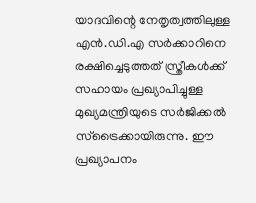യാദവിന്റെ നേതൃത്വത്തിലുള്ള എന്‍.ഡി.എ സര്‍ക്കാറിനെ രക്ഷിച്ചെടുത്തത് സ്ത്രീകള്‍ക്ക് സഹായം പ്രഖ്യാപിച്ചുള്ള മുഖ്യമന്ത്രിയുടെ സര്‍ജിക്കല്‍ സ്‌ട്രൈക്കായിരുന്നു. ഈ പ്രഖ്യാപനം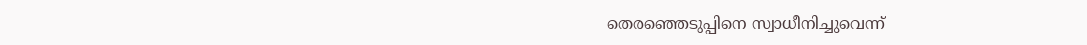തെരഞ്ഞെടുപ്പിനെ സ്വാധീനിച്ചുവെന്ന്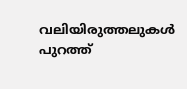വലിയിരുത്തലുകള്‍ പുറത്ത്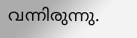വന്നിരുന്നു.